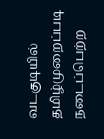வடகுடியில் தமிழ்முறைப்படி நடைப்பெற்ற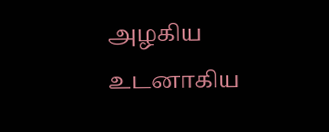அழகிய உடனாகிய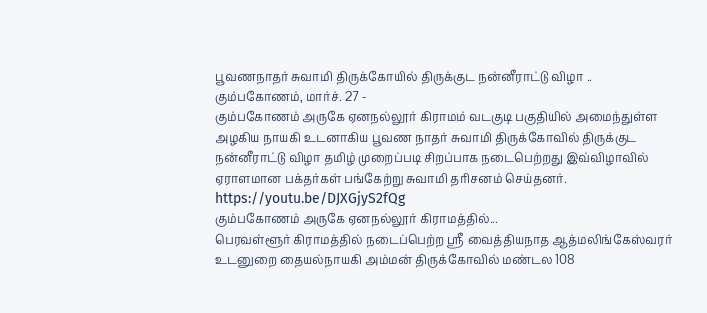பூவணநாதர் சுவாமி திருக்கோயில் திருக்குட நன்னீராட்டு விழா ..
கும்பகோணம், மார்ச். 27 -
கும்பகோணம் அருகே ஏனநல்லூர் கிராமம் வடகுடி பகுதியில் அமைந்துள்ள அழகிய நாயகி உடனாகிய பூவண நாதர் சுவாமி திருக்கோவில் திருக்குட நன்னீராட்டு விழா தமிழ் முறைப்படி சிறப்பாக நடைபெற்றது இவ்விழாவில் ஏராளமான பக்தர்கள் பங்கேற்று சுவாமி தரிசனம் செய்தனர்.
https://youtu.be/DJXGjyS2fQg
கும்பகோணம் அருகே ஏனநல்லூர் கிராமத்தில்...
பெரவள்ளூர் கிராமத்தில் நடைப்பெற்ற ஸ்ரீ வைத்தியநாத ஆத்மலிங்கேஸ்வரர் உடனுறை தையல்நாயகி அம்மன் திருக்கோவில் மண்டல 108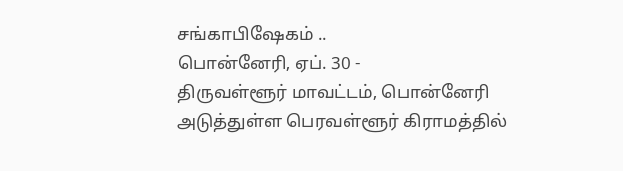சங்காபிஷேகம் ..
பொன்னேரி, ஏப். 30 -
திருவள்ளூர் மாவட்டம், பொன்னேரி அடுத்துள்ள பெரவள்ளூர் கிராமத்தில்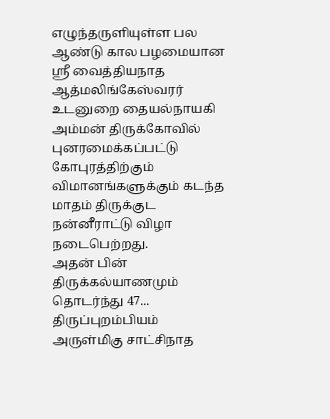எழுந்தருளியுள்ள பல ஆண்டு கால பழமையான ஸ்ரீ வைத்தியநாத ஆத்மலிங்கேஸ்வரர் உடனுறை தையல்நாயகி அம்மன் திருக்கோவில் புனரமைக்கப்பட்டு கோபுரத்திற்கும் விமானங்களுக்கும் கடந்த மாதம் திருக்குட நன்னீராட்டு விழா நடைபெற்றது.
அதன் பின் திருக்கல்யாணமும் தொடர்ந்து 47...
திருப்புறம்பியம் அருள்மிகு சாட்சிநாத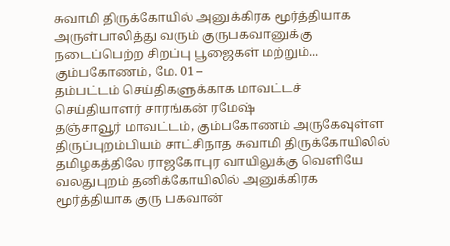சுவாமி திருக்கோயில் அனுக்கிரக மூர்த்தியாக அருள்பாலித்து வரும் குருபகவானுக்கு நடைப்பெற்ற சிறப்பு பூஜைகள் மற்றும்...
கும்பகோணம், மே. 01 –
தம்பட்டம் செய்திகளுக்காக மாவட்டச் செய்தியாளர் சாரங்கன் ரமேஷ்
தஞ்சாவூர் மாவட்டம், கும்பகோணம் அருகேவுள்ள திருப்புறம்பியம் சாட்சிநாத சுவாமி திருக்கோயிலில் தமிழகத்திலே ராஜகோபுர வாயிலுக்கு வெளியே வலதுபுறம் தனிக்கோயிலில் அனுக்கிரக மூர்த்தியாக குரு பகவான்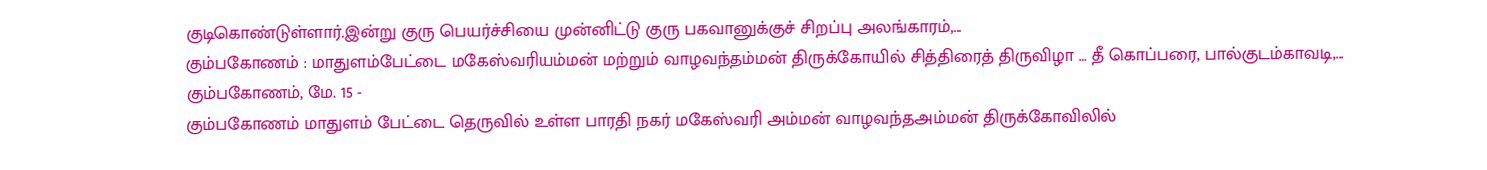குடிகொண்டுள்ளார்.இன்று குரு பெயர்ச்சியை முன்னிட்டு குரு பகவானுக்குச் சிறப்பு அலங்காரம்,...
கும்பகோணம் : மாதுளம்பேட்டை மகேஸ்வரியம்மன் மற்றும் வாழவந்தம்மன் திருக்கோயில் சித்திரைத் திருவிழா … தீ கொப்பரை, பால்குடம்காவடி,...
கும்பகோணம், மே. 15 -
கும்பகோணம் மாதுளம் பேட்டை தெருவில் உள்ள பாரதி நகர் மகேஸ்வரி அம்மன் வாழவந்தஅம்மன் திருக்கோவிலில்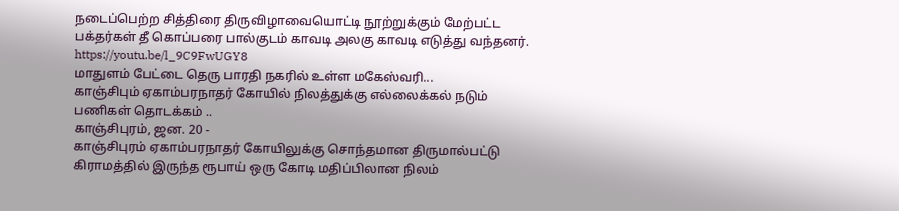நடைப்பெற்ற சித்திரை திருவிழாவையொட்டி நூற்றுக்கும் மேற்பட்ட பக்தர்கள் தீ கொப்பரை பால்குடம் காவடி அலகு காவடி எடுத்து வந்தனர்.
https://youtu.be/l_9C9FwUGY8
மாதுளம் பேட்டை தெரு பாரதி நகரில் உள்ள மகேஸ்வரி...
காஞ்சிபும் ஏகாம்பரநாதர் கோயில் நிலத்துக்கு எல்லைக்கல் நடும் பணிகள் தொடக்கம் ..
காஞ்சிபுரம், ஜன. 20 -
காஞ்சிபுரம் ஏகாம்பரநாதர் கோயிலுக்கு சொந்தமான திருமால்பட்டு கிராமத்தில் இருந்த ரூபாய் ஒரு கோடி மதிப்பிலான நிலம்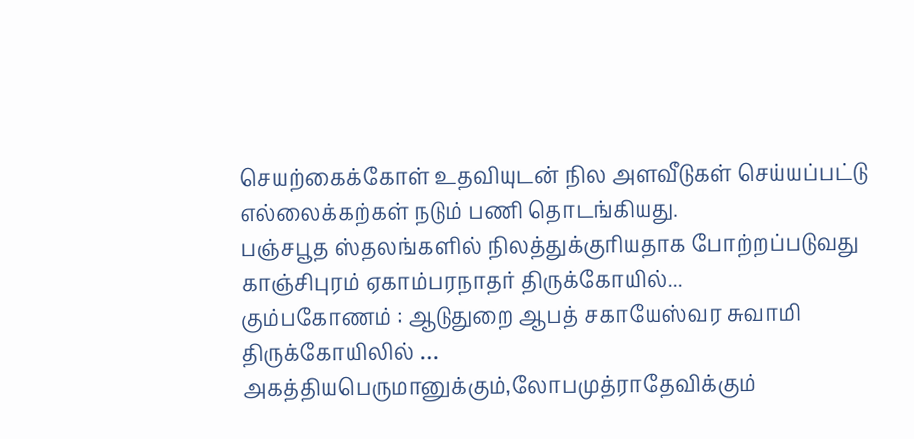செயற்கைக்கோள் உதவியுடன் நில அளவீடுகள் செய்யப்பட்டு எல்லைக்கற்கள் நடும் பணி தொடங்கியது.
பஞ்சபூத ஸ்தலங்களில் நிலத்துக்குரியதாக போற்றப்படுவது காஞ்சிபுரம் ஏகாம்பரநாதர் திருக்கோயில்...
கும்பகோணம் : ஆடுதுறை ஆபத் சகாயேஸ்வர சுவாமி திருக்கோயிலில் … அகத்தியபெருமானுக்கும்,லோபமுத்ராதேவிக்கும்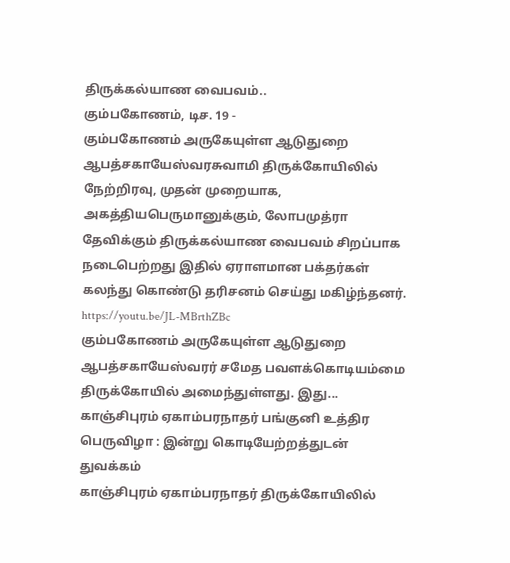திருக்கல்யாண வைபவம்..
கும்பகோணம், டிச. 19 -
கும்பகோணம் அருகேயுள்ள ஆடுதுறை ஆபத்சகாயேஸ்வரசுவாமி திருக்கோயிலில் நேற்றிரவு, முதன் முறையாக, அகத்தியபெருமானுக்கும், லோபமுத்ரா தேவிக்கும் திருக்கல்யாண வைபவம் சிறப்பாக நடைபெற்றது இதில் ஏராளமான பக்தர்கள் கலந்து கொண்டு தரிசனம் செய்து மகிழ்ந்தனர்.
https://youtu.be/JL-MBrthZBc
கும்பகோணம் அருகேயுள்ள ஆடுதுறை ஆபத்சகாயேஸ்வரர் சமேத பவளக்கொடியம்மை திருக்கோயில் அமைந்துள்ளது. இது...
காஞ்சிபுரம் ஏகாம்பரநாதர் பங்குனி உத்திர பெருவிழா : இன்று கொடியேற்றத்துடன் துவக்கம்
காஞ்சிபுரம் ஏகாம்பரநாதர் திருக்கோயிலில்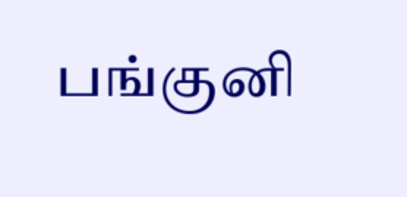பங்குனி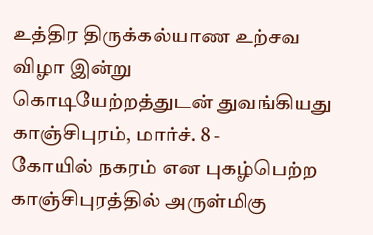உத்திர திருக்கல்யாண உற்சவ விழா இன்று கொடியேற்றத்துடன் துவங்கியது
காஞ்சிபுரம், மார்ச். 8 -
கோயில் நகரம் என புகழ்பெற்ற காஞ்சிபுரத்தில் அருள்மிகு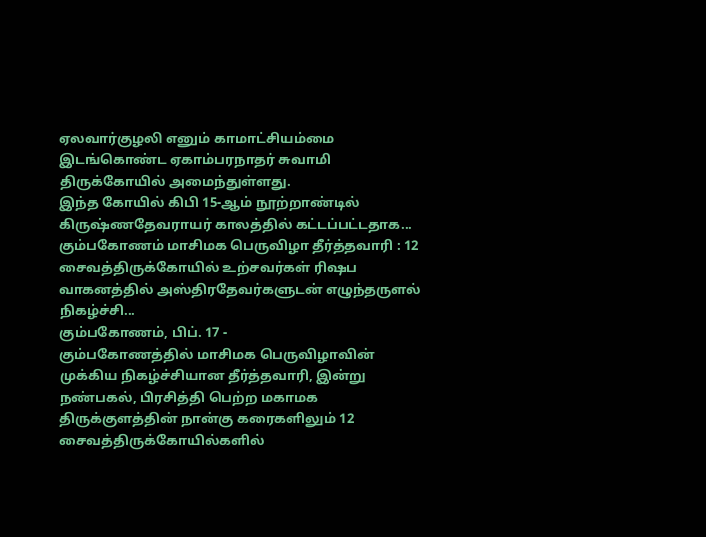ஏலவார்குழலி எனும் காமாட்சியம்மை இடங்கொண்ட ஏகாம்பரநாதர் சுவாமி திருக்கோயில் அமைந்துள்ளது.
இந்த கோயில் கிபி 15-ஆம் நூற்றாண்டில் கிருஷ்ணதேவராயர் காலத்தில் கட்டப்பட்டதாக...
கும்பகோணம் மாசிமக பெருவிழா தீர்த்தவாரி : 12 சைவத்திருக்கோயில் உற்சவர்கள் ரிஷப வாகனத்தில் அஸ்திரதேவர்களுடன் எழுந்தருளல் நிகழ்ச்சி...
கும்பகோணம், பிப். 17 -
கும்பகோணத்தில் மாசிமக பெருவிழாவின் முக்கிய நிகழ்ச்சியான தீர்த்தவாரி, இன்று நண்பகல், பிரசித்தி பெற்ற மகாமக திருக்குளத்தின் நான்கு கரைகளிலும் 12 சைவத்திருக்கோயில்களில்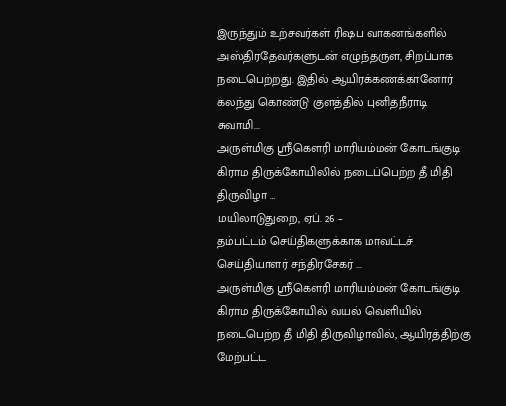இருந்தும் உற்சவர்கள் ரிஷப வாகனங்களில் அஸ்திரதேவர்களுடன் எழுந்தருள, சிறப்பாக நடைபெற்றது. இதில் ஆயிரக்கணக்கானோர் கலந்து கொண்டு குளத்தில் புனிதநீராடி சுவாமி...
அருள்மிகு ஸ்ரீகௌரி மாரியம்மன் கோடங்குடி கிராம திருக்கோயிலில் நடைப்பெற்ற தீ மிதி திருவிழா …
மயிலாடுதுறை, ஏப். 26 –
தம்பட்டம் செய்திகளுக்காக மாவட்டச் செய்தியாளர் சந்திரசேகர் ...
அருள்மிகு ஸ்ரீகெளரி மாரியம்மன் கோடங்குடி கிராம திருக்கோயில் வயல் வெளியில் நடைபெற்ற தீ மிதி திருவிழாவில், ஆயிரத்திற்கு மேற்பட்ட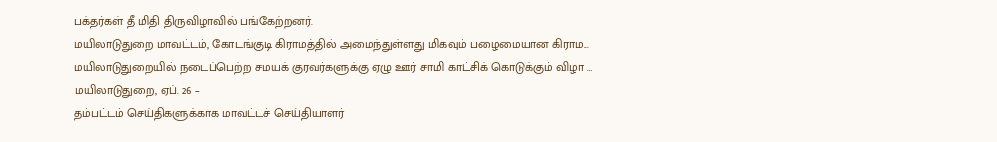பக்தர்கள் தீ மிதி திருவிழாவில் பங்கேற்றனர்.
மயிலாடுதுறை மாவட்டம், கோடங்குடி கிராமத்தில் அமைந்துள்ளது மிகவும் பழைமையான கிராம...
மயிலாடுதுறையில் நடைப்பெற்ற சமயக் குரவர்களுக்கு ஏழு ஊர் சாமி காட்சிக் கொடுக்கும் விழா …
மயிலாடுதுறை, ஏப். 26 –
தம்பட்டம் செய்திகளுக்காக மாவட்டச் செய்தியாளர்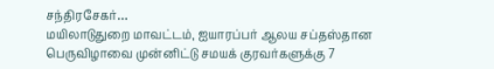சந்திரசேகர்…
மயிலாடுதுறை மாவட்டம், ஐயாரப்பர் ஆலய சப்தஸ்தான பெருவிழாவை முன்னிட்டு சமயக் குரவர்களுக்கு 7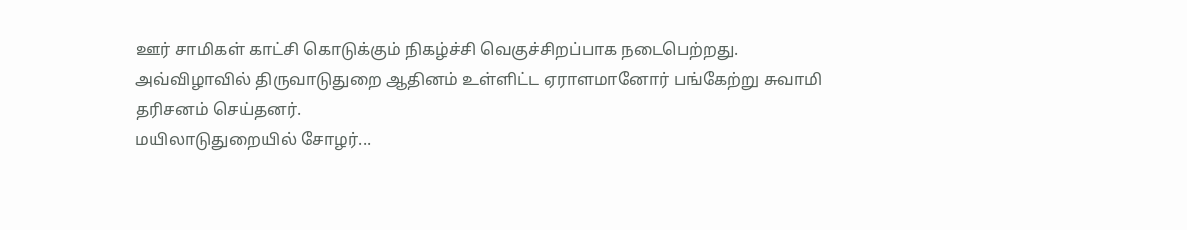ஊர் சாமிகள் காட்சி கொடுக்கும் நிகழ்ச்சி வெகுச்சிறப்பாக நடைபெற்றது. அவ்விழாவில் திருவாடுதுறை ஆதினம் உள்ளிட்ட ஏராளமானோர் பங்கேற்று சுவாமி தரிசனம் செய்தனர்.
மயிலாடுதுறையில் சோழர்...